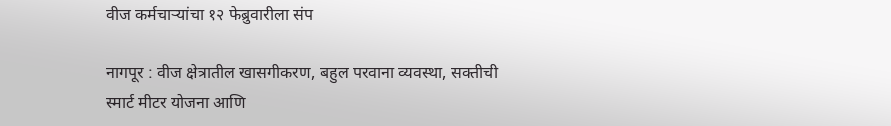वीज कर्मचाऱ्यांचा १२ फेब्रुवारीला संप

नागपूर : वीज क्षेत्रातील खासगीकरण, बहुल परवाना व्यवस्था, सक्तीची स्मार्ट मीटर योजना आणि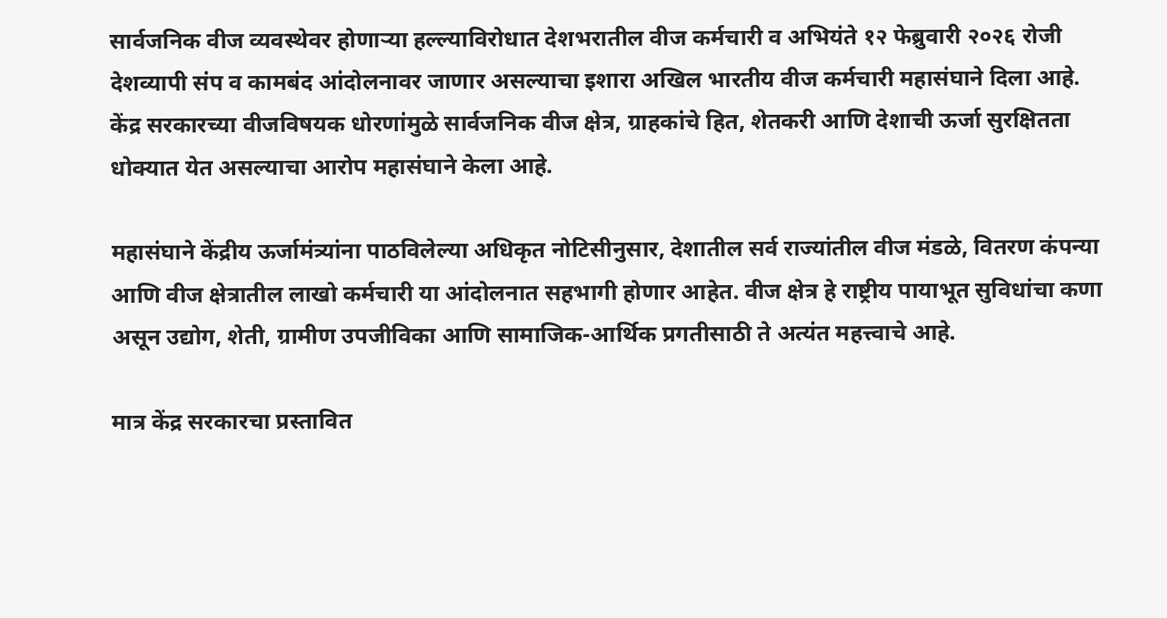सार्वजनिक वीज व्यवस्थेवर होणाऱ्या हल्ल्याविरोधात देशभरातील वीज कर्मचारी व अभियंते १२ फेब्रुवारी २०२६ रोजी देशव्यापी संप व कामबंद आंदोलनावर जाणार असल्याचा इशारा अखिल भारतीय वीज कर्मचारी महासंघाने दिला आहे. केंद्र सरकारच्या वीजविषयक धोरणांमुळे सार्वजनिक वीज क्षेत्र, ग्राहकांचे हित, शेतकरी आणि देशाची ऊर्जा सुरक्षितता धोक्यात येत असल्याचा आरोप महासंघाने केला आहे.

महासंघाने केंद्रीय ऊर्जामंत्र्यांना पाठविलेल्या अधिकृत नोटिसीनुसार, देशातील सर्व राज्यांतील वीज मंडळे, वितरण कंपन्या आणि वीज क्षेत्रातील लाखो कर्मचारी या आंदोलनात सहभागी होणार आहेत. वीज क्षेत्र हे राष्ट्रीय पायाभूत सुविधांचा कणा असून उद्योग, शेती, ग्रामीण उपजीविका आणि सामाजिक-आर्थिक प्रगतीसाठी ते अत्यंत महत्त्वाचे आहे.

मात्र केंद्र सरकारचा प्रस्तावित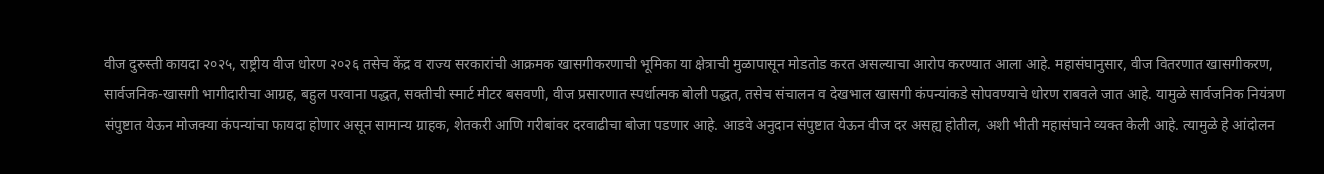वीज दुरुस्ती कायदा २०२५, राष्ट्रीय वीज धोरण २०२६ तसेच केंद्र व राज्य सरकारांची आक्रमक खासगीकरणाची भूमिका या क्षेत्राची मुळापासून मोडतोड करत असल्याचा आरोप करण्यात आला आहे. महासंघानुसार, वीज वितरणात खासगीकरण, सार्वजनिक-खासगी भागीदारीचा आग्रह, बहुल परवाना पद्धत, सक्तीची स्मार्ट मीटर बसवणी, वीज प्रसारणात स्पर्धात्मक बोली पद्धत, तसेच संचालन व देखभाल खासगी कंपन्यांकडे सोपवण्याचे धोरण राबवले जात आहे. यामुळे सार्वजनिक नियंत्रण संपुष्टात येऊन मोजक्या कंपन्यांचा फायदा होणार असून सामान्य ग्राहक, शेतकरी आणि गरीबांवर दरवाढीचा बोजा पडणार आहे. आडवे अनुदान संपुष्टात येऊन वीज दर असह्य होतील, अशी भीती महासंघाने व्यक्त केली आहे. त्यामुळे हे आंदोलन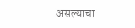असल्याचा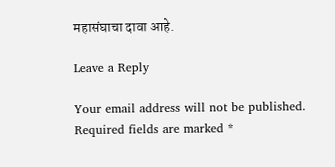महासंघाचा दावा आहे.

Leave a Reply

Your email address will not be published. Required fields are marked *